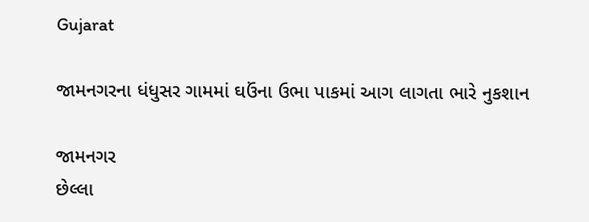Gujarat

જામનગરના ધંધુસર ગામમાં ઘઉંના ઉભા પાકમાં આગ લાગતા ભારે નુકશાન

જામનગર
છેલ્લા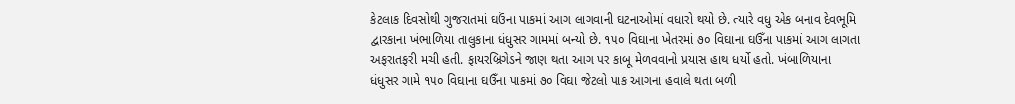કેટલાક દિવસોથી ગુજરાતમાં ઘઉંના પાકમાં આગ લાગવાની ઘટનાઓમાં વધારો થયો છે. ત્યારે વધુ એક બનાવ દેવભૂમિ દ્વારકાના ખંભાળિયા તાલુકાના ધંધુસર ગામમાં બન્યો છે. ૧૫૦ વિઘાના ખેતરમાં ૭૦ વિઘાના ઘઉઁના પાકમાં આગ લાગતા અફરાતફરી મચી હતી. ફાયરબ્રિગેડને જાણ થતા આગ પર કાબૂ મેળવવાનો પ્રયાસ હાથ ધર્યો હતો. ખંબાળિયાના ધંધુસર ગામે ૧૫૦ વિઘાના ઘઉઁના પાકમાં ૭૦ વિઘા જેટલો પાક આગના હવાલે થતા બળી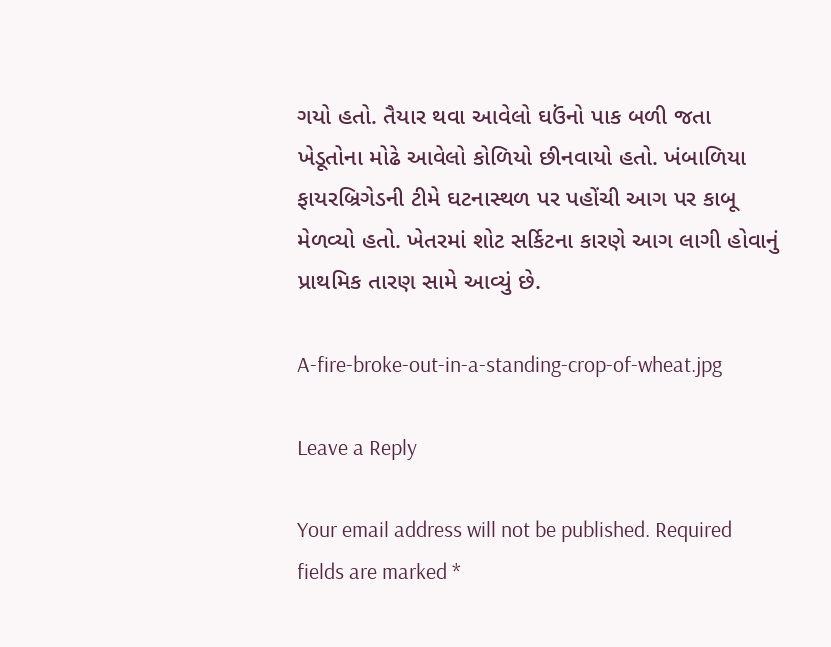ગયો હતો. તૈયાર થવા આવેલો ઘઉંનો પાક બળી જતા ખેડૂતોના મોઢે આવેલો કોળિયો છીનવાયો હતો. ખંબાળિયા ફાયરબ્રિગેડની ટીમે ઘટનાસ્થળ પર પહોંચી આગ પર કાબૂ મેળવ્યો હતો. ખેતરમાં શોટ સર્કિટના કારણે આગ લાગી હોવાનું પ્રાથમિક તારણ સામે આવ્યું છે.

A-fire-broke-out-in-a-standing-crop-of-wheat.jpg

Leave a Reply

Your email address will not be published. Required fields are marked *